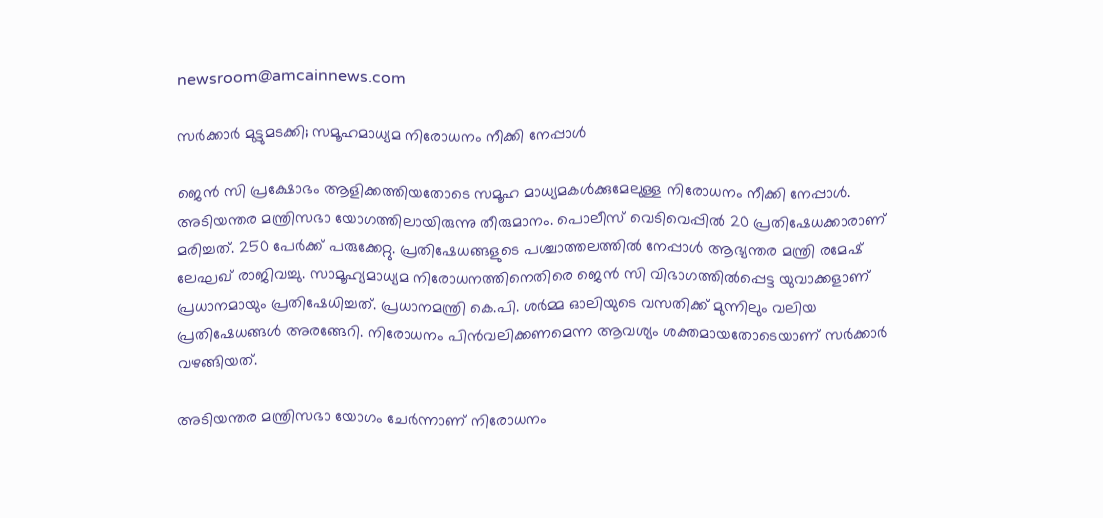newsroom@amcainnews.com

സര്‍ക്കാര്‍ മുട്ടുമടക്കി; സമൂഹമാധ്യമ നിരോധനം നീക്കി നേപ്പാള്‍

ജെന്‍ സി പ്രക്ഷോഭം ആളിക്കത്തിയതോടെ സമൂഹ മാധ്യമകള്‍ക്കുമേലുള്ള നിരോധനം നീക്കി നേപ്പാള്‍. അടിയന്തര മന്ത്രിസഭാ യോഗത്തിലായിരുന്നു തീരുമാനം. പൊലീസ് വെടിവെപ്പില്‍ 20 പ്രതിഷേധക്കാരാണ് മരിച്ചത്. 250 പേര്‍ക്ക് പരുക്കേറ്റു. പ്രതിഷേധങ്ങളുടെ പശ്ചാത്തലത്തില്‍ നേപ്പാള്‍ ആഭ്യന്തര മന്ത്രി രമേഷ് ലേഘഖ് രാജിവച്ചു. സാമൂഹ്യമാധ്യമ നിരോധനത്തിനെതിരെ ജെന്‍ സി വിഭാഗത്തില്‍പ്പെട്ട യുവാക്കളാണ് പ്രധാനമായും പ്രതിഷേധിച്ചത്. പ്രധാനമന്ത്രി കെ.പി. ശര്‍മ്മ ഓലിയുടെ വസതിക്ക് മുന്നിലും വലിയ പ്രതിഷേധങ്ങള്‍ അരങ്ങേറി. നിരോധനം പിന്‍വലിക്കണമെന്ന ആവശ്യം ശക്തമായതോടെയാണ് സര്‍ക്കാര്‍ വഴങ്ങിയത്.

അടിയന്തര മന്ത്രിസഭാ യോഗം ചേര്‍ന്നാണ് നിരോധനം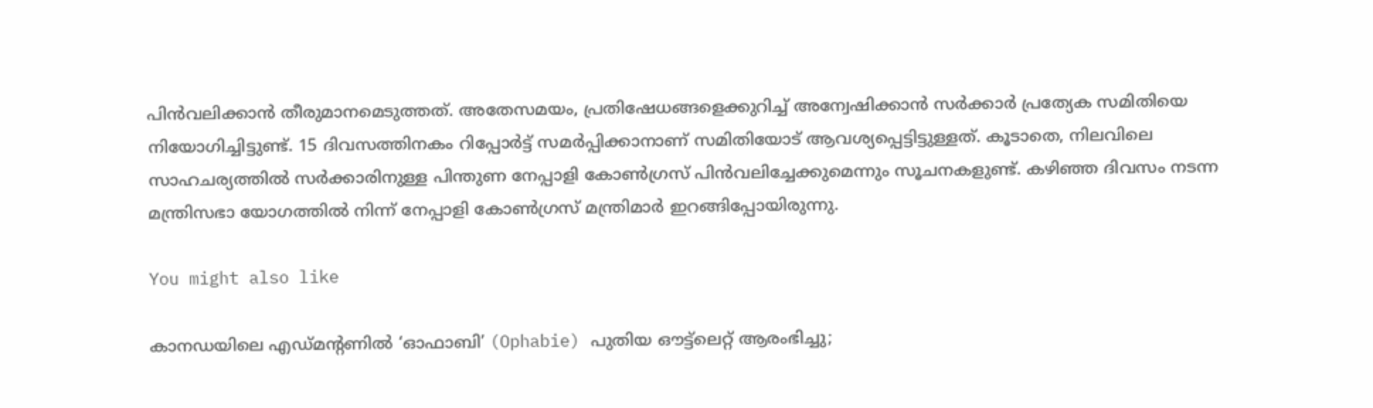പിന്‍വലിക്കാന്‍ തീരുമാനമെടുത്തത്. അതേസമയം, പ്രതിഷേധങ്ങളെക്കുറിച്ച് അന്വേഷിക്കാന്‍ സര്‍ക്കാര്‍ പ്രത്യേക സമിതിയെ നിയോഗിച്ചിട്ടുണ്ട്. 15 ദിവസത്തിനകം റിപ്പോര്‍ട്ട് സമര്‍പ്പിക്കാനാണ് സമിതിയോട് ആവശ്യപ്പെട്ടിട്ടുള്ളത്. കൂടാതെ, നിലവിലെ സാഹചര്യത്തില്‍ സര്‍ക്കാരിനുള്ള പിന്തുണ നേപ്പാളി കോണ്‍ഗ്രസ് പിന്‍വലിച്ചേക്കുമെന്നും സൂചനകളുണ്ട്. കഴിഞ്ഞ ദിവസം നടന്ന മന്ത്രിസഭാ യോഗത്തില്‍ നിന്ന് നേപ്പാളി കോണ്‍ഗ്രസ് മന്ത്രിമാര്‍ ഇറങ്ങിപ്പോയിരുന്നു.

You might also like

കാനഡയിലെ എഡ്മന്റണിൽ ‘ഓഫാബി’ (Ophabie) പുതിയ ഔട്ട്‌ലെറ്റ് ആരംഭിച്ചു;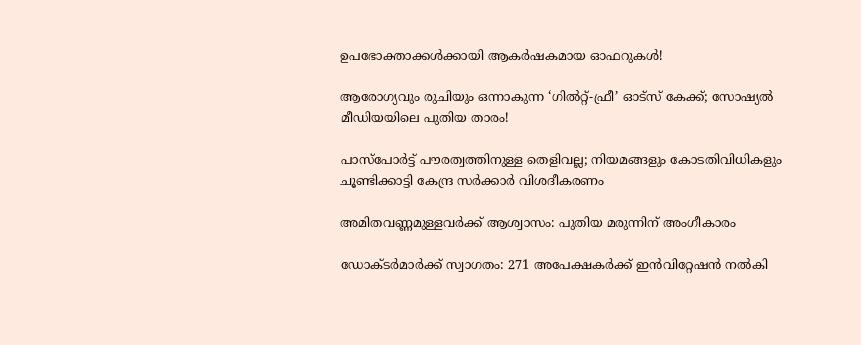ഉപഭോക്താക്കൾക്കായി ആകർഷകമായ ഓഫറുകൾ!

ആരോഗ്യവും രുചിയും ഒന്നാകുന്ന ‘ഗിൽറ്റ്-ഫ്രീ’ ഓട്സ് കേക്ക്; സോഷ്യൽ മീഡിയയിലെ പുതിയ താരം!

പാസ്‌പോർട്ട് പൗരത്വത്തിനുള്ള തെളിവല്ല; നിയമങ്ങളും കോടതിവിധികളും ചൂണ്ടിക്കാട്ടി കേന്ദ്ര സർക്കാർ വിശദീകരണം

അമിതവണ്ണമുള്ളവർക്ക് ആശ്വാസം: പുതിയ മരുന്നിന് അംഗീകാരം

ഡോക്ടർമാർക്ക് സ്വാഗതം: 271 അപേക്ഷകർക്ക് ഇൻവിറ്റേഷൻ നൽകി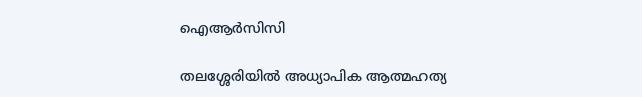ഐആർസിസി

തലശ്ശേരിയിൽ അധ്യാപിക ആത്മഹത്യ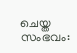ചെയ്ത സംഭവം: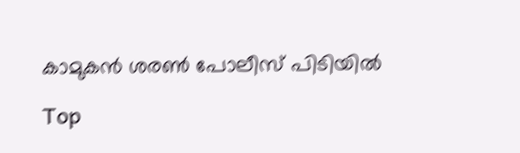കാമുകൻ ശരൺ പോലീസ് പിടിയിൽ

Top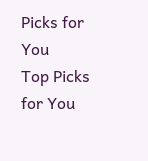Picks for You
Top Picks for You